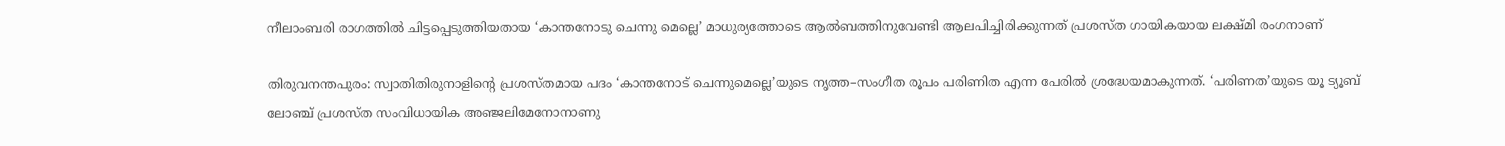നീലാംബരി രാഗത്തിൽ ചിട്ടപ്പെടുത്തിയതായ ‘കാന്തനോടു ചെന്നു മെല്ലെ’ മാധുര്യത്തോടെ ആൽബത്തിനുവേണ്ടി ആലപിച്ചിരിക്കുന്നത് പ്രശസ്ത ഗായികയായ ലക്ഷ്മി രംഗനാണ്

തിരുവനന്തപുരം: സ്വാതിതിരുനാളിന്റെ പ്രശസ്തമായ പദം ‘കാന്തനോട് ചെന്നുമെല്ലെ’യുടെ നൃത്ത–സംഗീത രൂപം പരിണിത എന്ന പേരില്‍ ശ്രദ്ധേയമാകുന്നത്. ‘പരിണത’യുടെ യൂ ട്യൂബ് ലോഞ്ച് പ്രശസ്ത സംവിധായിക അഞ്ജലിമേനോനാണു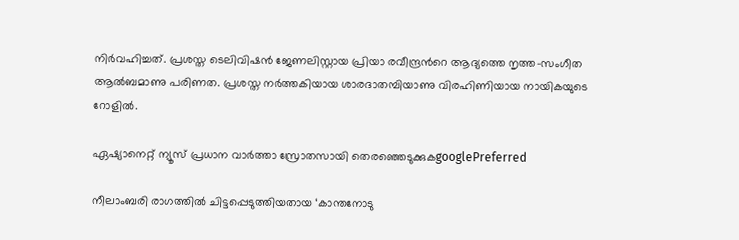നിർവഹിച്ചത്. പ്രശസ്ത ടെലിവിഷൻ ജേണലിസ്റ്റായ പ്രിയാ രവീന്ദ്രന്‍റെ ആദ്യത്തെ നൃത്ത–സംഗീത ആൽബമാണു പരിണത. പ്രശസ്ത നർത്തകിയായ ശാരദാതമ്പിയാണു വിരഹിണിയായ നായികയുടെ റോളിൽ.

ഏഷ്യാനെറ്റ് ന്യൂസ് പ്രധാന വാർത്താ സ്രോതസായി തെരഞ്ഞെടുക്കുകgooglePreferred

നീലാംബരി രാഗത്തിൽ ചിട്ടപ്പെടുത്തിയതായ ‘കാന്തനോടു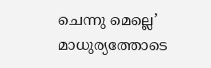ചെന്നു മെല്ലെ’ മാധുര്യത്തോടെ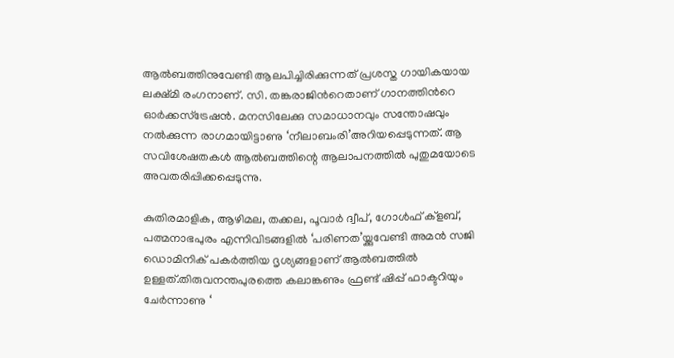ആൽബത്തിനുവേണ്ടി ആലപിച്ചിരിക്കുന്നത് പ്രശസ്ത ഗായികയായ ലക്ഷ്മി രംഗനാണ്. സി. തങ്കരാജിന്‍റെതാണ് ഗാനത്തിന്‍റെ ഓർക്കസ്ട്രേഷൻ. മനസിലേക്കു സമാധാനവും സന്തോഷവും നൽക്കുന്ന രാഗമായിട്ടാണു ‘നീലാബംരി’അറിയപ്പെടുന്നത്. ആ സവിശേഷതകൾ ആൽബത്തിന്റെ ആലാപനത്തിൽ പുതുമയോടെ അവതരിപ്പിക്കപ്പെടുന്നു.

കുതിരമാളിക, ആഴിമല, തക്കല, പൂവാർ ദ്വീപ്, ഗോൾഫ് ക്ളബ്, പത്മനാഭപുരം എന്നിവിടങ്ങളിൽ ‘പരിണത’യ്ക്കുവേണ്ടി അമൻ സജി ഡൊമിനിക് പകർത്തിയ ദൃശ്യങ്ങളാണ് ആല്‍ബത്തില്‍ ഉള്ളത്.തിരുവനന്തപുരത്തെ കലാങ്കണും ഫ്രണ്ട് ഷിപ്പ് ഫാക്ടറിയും ചേർന്നാണു ‘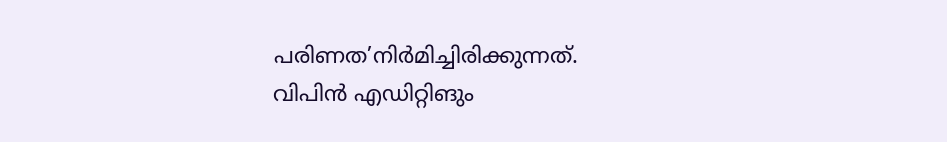പരിണത’നിർമിച്ചിരിക്കുന്നത്. വിപിൻ എഡിറ്റിങും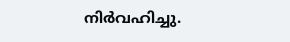നിർവഹിച്ചു.